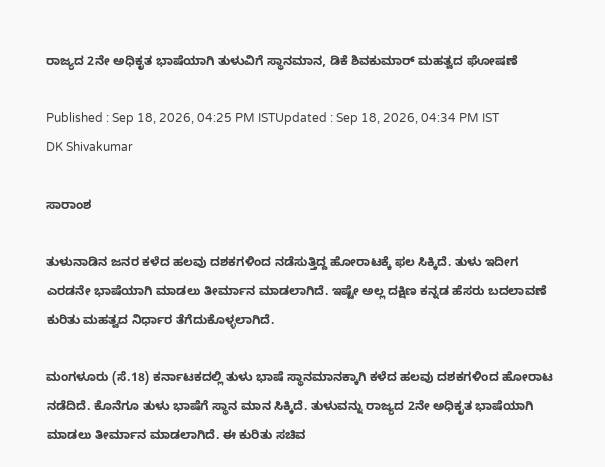ರಾಜ್ಯದ 2ನೇ ಅಧಿಕೃತ ಭಾಷೆಯಾಗಿ ತುಳುವಿಗೆ ಸ್ಥಾನಮಾನ, ಡಿಕೆ ಶಿವಕುಮಾರ್ ಮಹತ್ವದ ಘೋಷಣೆ

Published : Sep 18, 2026, 04:25 PM ISTUpdated : Sep 18, 2026, 04:34 PM IST
DK Shivakumar

ಸಾರಾಂಶ

ತುಳುನಾಡಿನ ಜನರ ಕಳೆದ ಹಲವು ದಶಕಗಳಿಂದ ನಡೆಸುತ್ತಿದ್ದ ಹೋರಾಟಕ್ಕೆ ಫಲ ಸಿಕ್ಕಿದೆ. ತುಳು ಇದೀಗ ಎರಡನೇ ಭಾಷೆಯಾಗಿ ಮಾಡಲು ತೀರ್ಮಾನ ಮಾಡಲಾಗಿದೆ. ಇಷ್ಟೇ ಅಲ್ಲ ದಕ್ಷಿಣ ಕನ್ನಡ ಹೆಸರು ಬದಲಾವಣೆ ಕುರಿತು ಮಹತ್ವದ ನಿರ್ಧಾರ ತೆಗೆದುಕೊಳ್ಳಲಾಗಿದೆ.

ಮಂಗಳೂರು (ಸೆ.18) ಕರ್ನಾಟಕದಲ್ಲಿ ತುಳು ಭಾಷೆ ಸ್ಥಾನಮಾನಕ್ಕಾಗಿ ಕಳೆದ ಹಲವು ದಶಕಗಳಿಂದ ಹೋರಾಟ ನಡೆದಿದೆ. ಕೊನೆಗೂ ತುಳು ಭಾಷೆಗೆ ಸ್ಥಾನ ಮಾನ ಸಿಕ್ಕಿದೆ. ತುಳುವನ್ನು ರಾಜ್ಯದ 2ನೇ ಅಧಿಕೃತ ಭಾಷೆಯಾಗಿ ಮಾಡಲು ತೀರ್ಮಾನ ಮಾಡಲಾಗಿದೆ. ಈ ಕುರಿತು ಸಚಿವ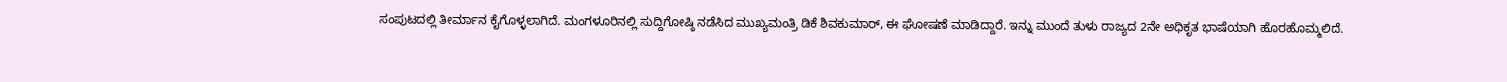ಸಂಪುಟದಲ್ಲಿ ತೀರ್ಮಾನ ಕೈಗೊಳ್ಳಲಾಗಿದೆ. ಮಂಗಳೂರಿನಲ್ಲಿ ಸುದ್ದಿಗೋಷ್ಠಿ ನಡೆಸಿದ ಮುಖ್ಯಮಂತ್ರಿ ಡಿಕೆ ಶಿವಕುಮಾರ್, ಈ ಘೋಷಣೆ ಮಾಡಿದ್ದಾರೆ. ಇನ್ನು ಮುಂದೆ ತುಳು ರಾಜ್ಯದ 2ನೇ ಅಧಿಕೃತ ಭಾಷೆಯಾಗಿ ಹೊರಹೊಮ್ಮಲಿದೆ.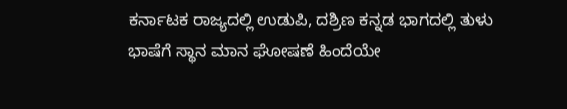ಕರ್ನಾಟಕ ರಾಜ್ಯದಲ್ಲಿ ಉಡುಪಿ, ದಶ್ರಿಣ ಕನ್ನಡ ಭಾಗದಲ್ಲಿ ತುಳು ಭಾಷೆಗೆ ಸ್ಥಾನ ಮಾನ ಘೋಷಣೆ ಹಿಂದೆಯೇ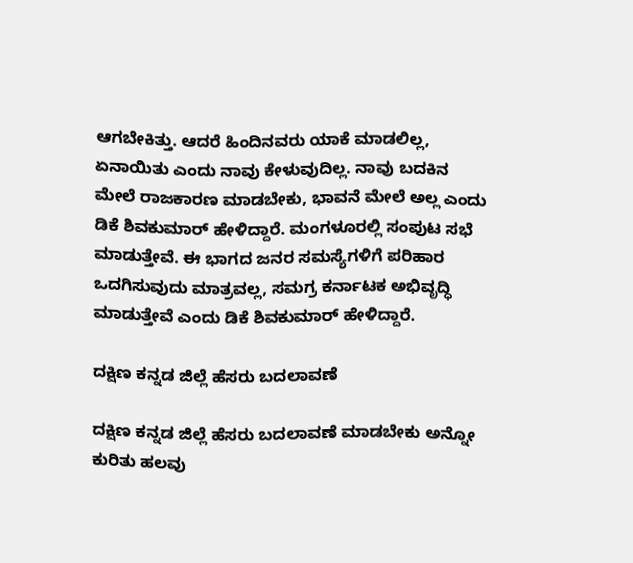ಆಗಬೇಕಿತ್ತು. ಆದರೆ ಹಿಂದಿನವರು ಯಾಕೆ ಮಾಡಲಿಲ್ಲ, ಏನಾಯಿತು ಎಂದು ನಾವು ಕೇಳುವುದಿಲ್ಲ. ನಾವು ಬದಕಿನ ಮೇಲೆ ರಾಜಕಾರಣ ಮಾಡಬೇಕು, ಭಾವನೆ ಮೇಲೆ ಅಲ್ಲ ಎಂದು ಡಿಕೆ ಶಿವಕುಮಾರ್ ಹೇಳಿದ್ದಾರೆ. ಮಂಗಳೂರಲ್ಲಿ ಸಂಪುಟ ಸಭೆ ಮಾಡುತ್ತೇವೆ. ಈ ಭಾಗದ ಜನರ ಸಮಸ್ಯೆಗಳಿಗೆ ಪರಿಹಾರ ಒದಗಿಸುವುದು ಮಾತ್ರವಲ್ಲ, ಸಮಗ್ರ ಕರ್ನಾಟಕ ಅಭಿವೃದ್ಧಿ ಮಾಡುತ್ತೇವೆ ಎಂದು ಡಿಕೆ ಶಿವಕುಮಾರ್ ಹೇಳಿದ್ದಾರೆ.

ದಕ್ಷಿಣ ಕನ್ನಡ ಜಿಲ್ಲೆ ಹೆಸರು ಬದಲಾವಣೆ

ದಕ್ಷಿಣ ಕನ್ನಡ ಜಿಲ್ಲೆ ಹೆಸರು ಬದಲಾವಣೆ ಮಾಡಬೇಕು ಅನ್ನೋ ಕುರಿತು ಹಲವು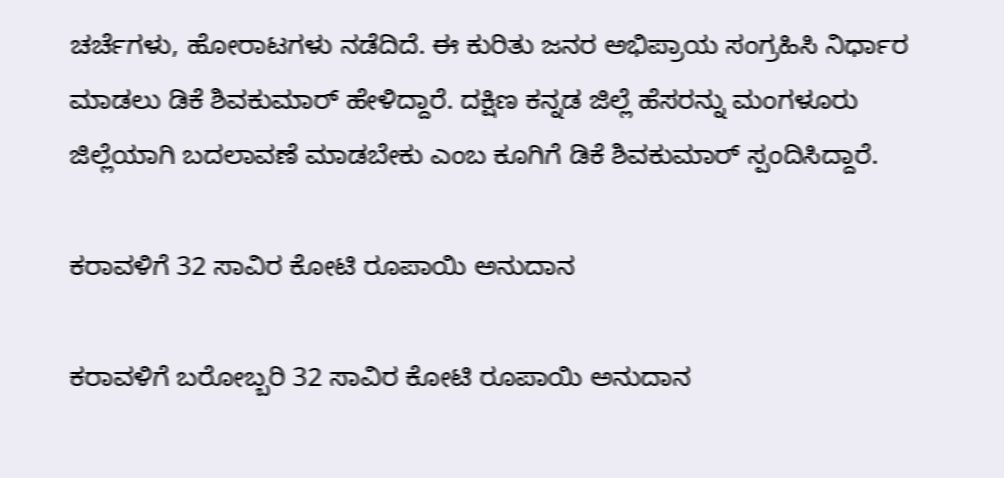ಚರ್ಚೆಗಳು, ಹೋರಾಟಗಳು ನಡೆದಿದೆ. ಈ ಕುರಿತು ಜನರ ಅಭಿಪ್ರಾಯ ಸಂಗ್ರಹಿಸಿ ನಿರ್ಧಾರ ಮಾಡಲು ಡಿಕೆ ಶಿವಕುಮಾರ್ ಹೇಳಿದ್ದಾರೆ. ದಕ್ಷಿಣ ಕನ್ನಡ ಜಿಲ್ಲೆ ಹೆಸರನ್ನು ಮಂಗಳೂರು ಜಿಲ್ಲೆಯಾಗಿ ಬದಲಾವಣೆ ಮಾಡಬೇಕು ಎಂಬ ಕೂಗಿಗೆ ಡಿಕೆ ಶಿವಕುಮಾರ್ ಸ್ಪಂದಿಸಿದ್ದಾರೆ.

ಕರಾವಳಿಗೆ 32 ಸಾವಿರ ಕೋಟಿ ರೂಪಾಯಿ ಅನುದಾನ

ಕರಾವಳಿಗೆ ಬರೋಬ್ಬರಿ 32 ಸಾವಿರ ಕೋಟಿ ರೂಪಾಯಿ ಅನುದಾನ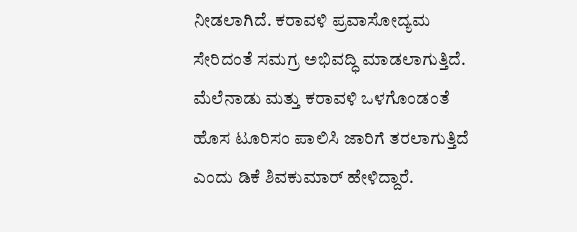ನೀಡಲಾಗಿದೆ. ಕರಾವಳಿ ಪ್ರವಾಸೋದ್ಯಮ ಸೇರಿದಂತೆ ಸಮಗ್ರ ಅಭಿವದ್ಧಿ ಮಾಡಲಾಗುತ್ತಿದೆ. ಮೆಲೆನಾಡು ಮತ್ತು ಕರಾವಳಿ ಒಳಗೊಂಡಂತೆ ಹೊಸ ಟೂರಿಸಂ ಪಾಲಿಸಿ ಜಾರಿಗೆ ತರಲಾಗುತ್ತಿದೆ ಎಂದು ಡಿಕೆ ಶಿವಕುಮಾರ್ ಹೇಳಿದ್ದಾರೆ.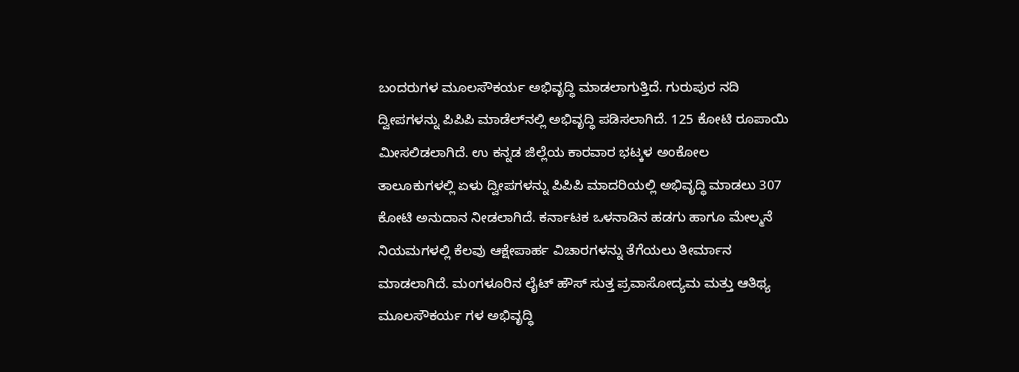ಬಂದರುಗಳ ಮೂಲಸೌಕರ್ಯ ಅಭಿವೃದ್ಧಿ ಮಾಡಲಾಗುತ್ತಿದೆ. ಗುರುಪುರ ನದಿ ದ್ವೀಪಗಳನ್ನು ಪಿಪಿಪಿ ಮಾಡೆಲ್‌ನಲ್ಲಿ ಅಭಿವೃದ್ಧಿ ಪಡಿಸಲಾಗಿದೆ. 125 ಕೋಟಿ ರೂಪಾಯಿ ಮೀಸಲಿಡಲಾಗಿದೆ. ಉ ಕನ್ನಡ ಜಿಲ್ಲೆಯ ಕಾರವಾರ ಭಟ್ಕಳ ಅಂಕೋಲ ತಾಲೂಕುಗಳಲ್ಲಿ ಏಳು ದ್ವೀಪಗಳನ್ನು ಪಿಪಿಪಿ ಮಾದರಿಯಲ್ಲಿ ಅಭಿವೃದ್ಧಿ ಮಾಡಲು 307 ಕೋಟಿ ಅನುದಾನ ನೀಡಲಾಗಿದೆ. ಕರ್ನಾಟಕ ಒಳನಾಡಿನ ಹಡಗು ಹಾಗೂ ಮೇಲ್ಮನೆ ನಿಯಮಗಳಲ್ಲಿ ಕೆಲವು ಆಕ್ಷೇಪಾರ್ಹ ವಿಚಾರಗಳನ್ನು ತೆಗೆಯಲು ತೀರ್ಮಾನ ಮಾಡಲಾಗಿದೆ. ಮಂಗಳೂರಿನ ಲೈಟ್ ಹೌಸ್ ಸುತ್ತ ಪ್ರವಾಸೋದ್ಯಮ ಮತ್ತು ಆತಿಥ್ಯ ಮೂಲಸೌಕರ್ಯ ಗಳ ಅಭಿವೃದ್ಧಿ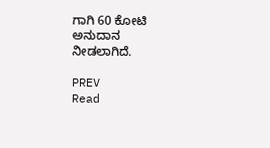ಗಾಗಿ 60 ಕೋಟಿ ಅನುದಾನ ನೀಡಲಾಗಿದೆ.

PREV
Read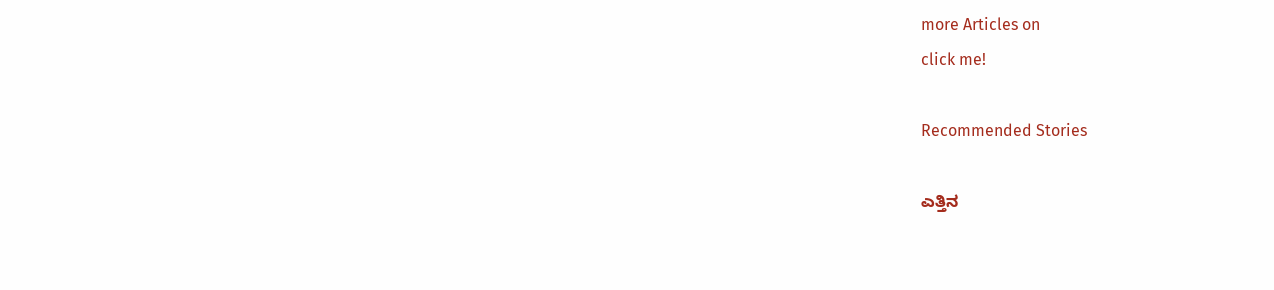more Articles on
click me!

Recommended Stories

ಎತ್ತಿನ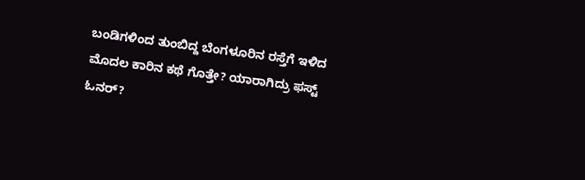ಬಂಡಿಗಳಿಂದ ತುಂಬಿದ್ದ ಬೆಂಗಳೂರಿನ ರಸ್ತೆಗೆ ಇಳಿದ ಮೊದಲ ಕಾರಿನ ಕಥೆ ಗೊತ್ತೇ? ಯಾರಾಗಿದ್ರು ಫಸ್ಟ್ ಓನರ್?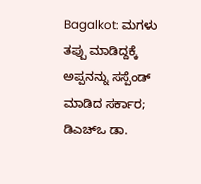Bagalkot: ಮಗಳು ತಪ್ಪು ಮಾಡಿದ್ದಕ್ಕೆ ಅಪ್ಪನನ್ನು ಸಸ್ಪೆಂಡ್ ಮಾಡಿದ ಸರ್ಕಾರ; ಡಿಎಚ್‌ಒ ಡಾ.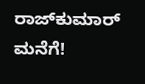ರಾಜ್‌ಕುಮಾರ್ ಮನೆಗೆ!